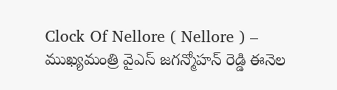Clock Of Nellore ( Nellore ) – ముఖ్యమంత్రి వైఎస్ జగన్మోహన్ రెడ్డి ఈనెల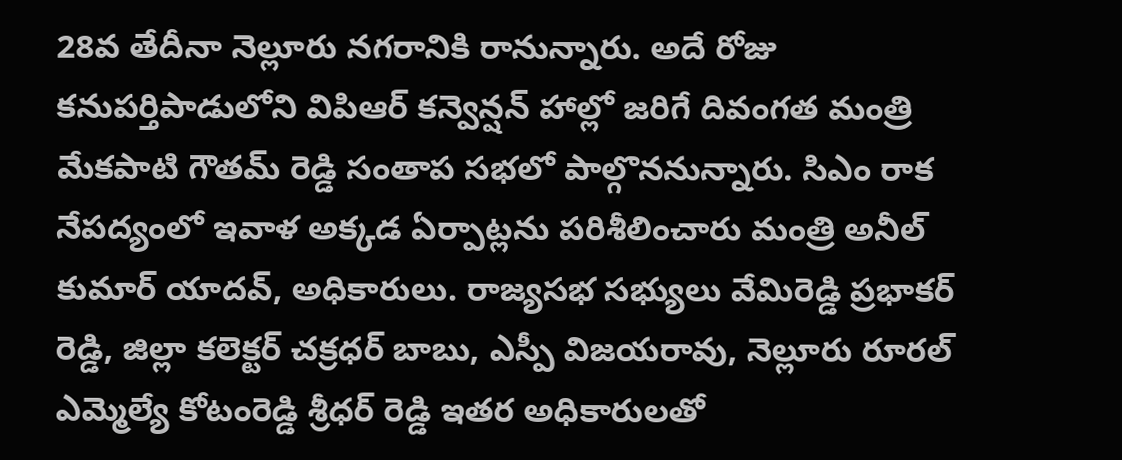28వ తేదీనా నెల్లూరు నగరానికి రానున్నారు. అదే రోజు కనుపర్తిపాడులోని విపిఆర్ కన్వెన్షన్ హాల్లో జరిగే దివంగత మంత్రి మేకపాటి గౌతమ్ రెడ్డి సంతాప సభలో పాల్గొననున్నారు. సిఎం రాక నేపద్యంలో ఇవాళ అక్కడ ఏర్పాట్లను పరిశీలించారు మంత్రి అనీల్ కుమార్ యాదవ్, అధికారులు. రాజ్యసభ సభ్యులు వేమిరెడ్డి ప్రభాకర్ రెడ్డి, జిల్లా కలెక్టర్ చక్రధర్ బాబు, ఎస్పీ విజయరావు, నెల్లూరు రూరల్ ఎమ్మెల్యే కోటంరెడ్డి శ్రీధర్ రెడ్డి ఇతర అధికారులతో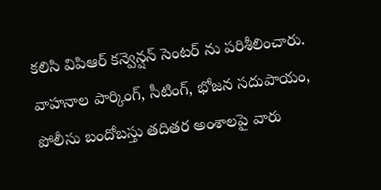కలిసి విపిఆర్ కన్వెన్షన్ సెంటర్ ను పరిశీలించారు. వాహనాల పార్కింగ్, సీటింగ్, భోజన సదుపాయం, పోలీసు బందోబస్తు తదితర అంశాలపై వారు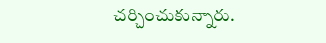చర్చించుకున్నారు.